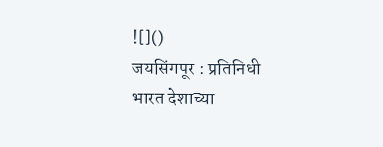![]()
जयसिंगपूर : प्रतिनिधी
भारत देशाच्या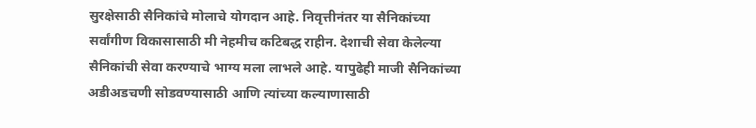सुरक्षेसाठी सैनिकांचे मोलाचे योगदान आहे. निवृत्तीनंतर या सैनिकांच्या सर्वांगीण विकासासाठी मी नेहमीच कटिबद्ध राहीन. देशाची सेवा केलेल्या सैनिकांची सेवा करण्याचे भाग्य मला लाभले आहे. यापुढेही माजी सैनिकांच्या अडीअडचणी सोडवण्यासाठी आणि त्यांच्या कल्याणासाठी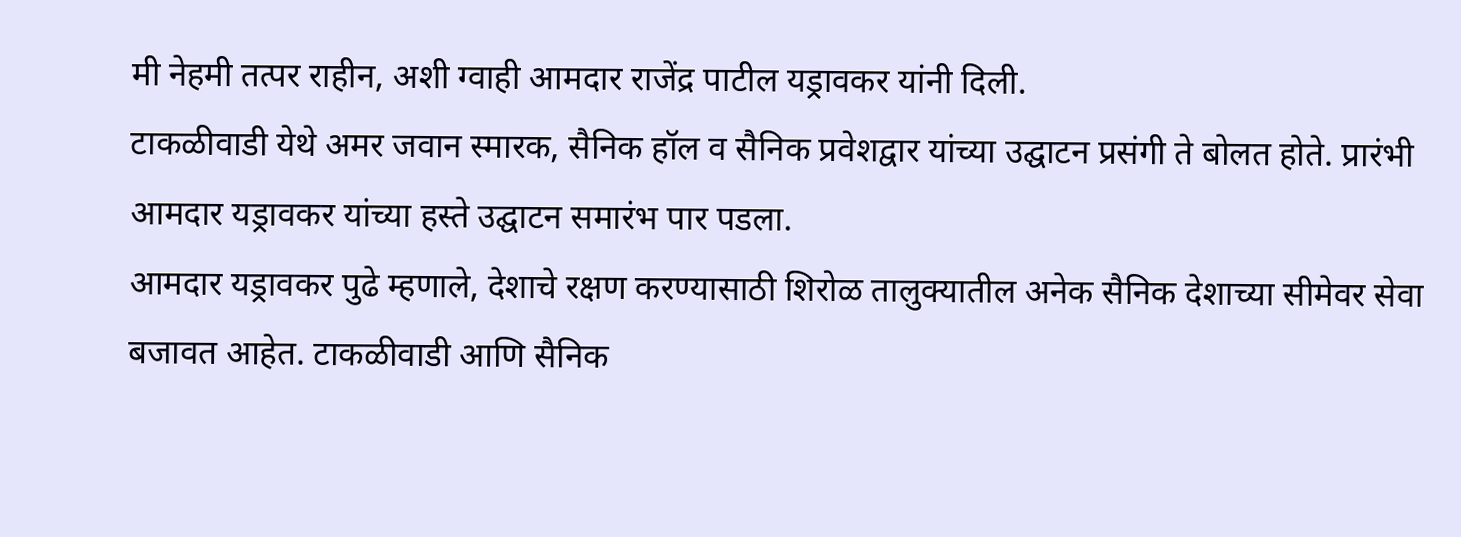मी नेहमी तत्पर राहीन, अशी ग्वाही आमदार राजेंद्र पाटील यड्रावकर यांनी दिली.
टाकळीवाडी येथे अमर जवान स्मारक, सैनिक हॉल व सैनिक प्रवेशद्वार यांच्या उद्घाटन प्रसंगी ते बोलत होते. प्रारंभी आमदार यड्रावकर यांच्या हस्ते उद्घाटन समारंभ पार पडला.
आमदार यड्रावकर पुढे म्हणाले, देशाचे रक्षण करण्यासाठी शिरोळ तालुक्यातील अनेक सैनिक देशाच्या सीमेवर सेवा बजावत आहेत. टाकळीवाडी आणि सैनिक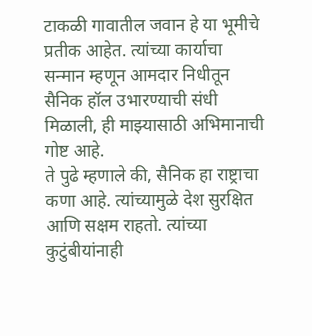टाकळी गावातील जवान हे या भूमीचे प्रतीक आहेत. त्यांच्या कार्याचा सन्मान म्हणून आमदार निधीतून सैनिक हॉल उभारण्याची संधी मिळाली, ही माझ्यासाठी अभिमानाची गोष्ट आहे.
ते पुढे म्हणाले की, सैनिक हा राष्ट्राचा कणा आहे. त्यांच्यामुळे देश सुरक्षित आणि सक्षम राहतो. त्यांच्या कुटुंबीयांनाही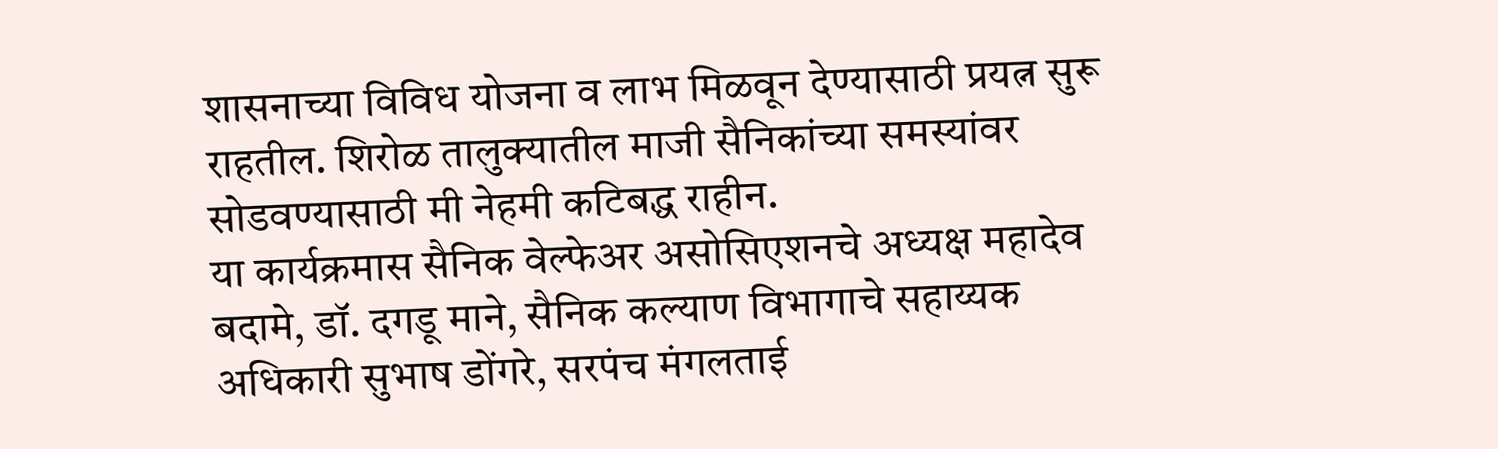शासनाच्या विविध योजना व लाभ मिळवून देण्यासाठी प्रयत्न सुरू राहतील. शिरोळ तालुक्यातील माजी सैनिकांच्या समस्यांवर सोडवण्यासाठी मी नेहमी कटिबद्ध राहीन.
या कार्यक्रमास सैनिक वेल्फेअर असोसिएशनचे अध्यक्ष महादेव बदामे, डॉ. दगडू माने, सैनिक कल्याण विभागाचे सहाय्यक अधिकारी सुभाष डोंगरे, सरपंच मंगलताई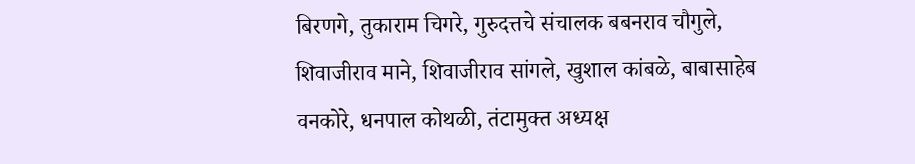बिरणगे, तुकाराम चिगरे, गुरुदत्तचे संचालक बबनराव चौगुले, शिवाजीराव माने, शिवाजीराव सांगले, खुशाल कांबळे, बाबासाहेब वनकोरे, धनपाल कोथळी, तंटामुक्त अध्यक्ष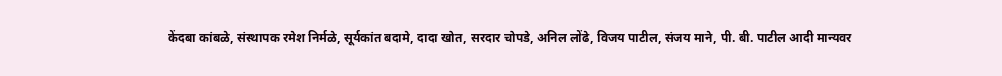केंदबा कांबळे, संस्थापक रमेश निर्मळे, सूर्यकांत बदामे, दादा खोत, सरदार चोपडे, अनिल लोंढे, विजय पाटील, संजय माने, पी. बी. पाटील आदी मान्यवर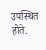उपस्थित होते.